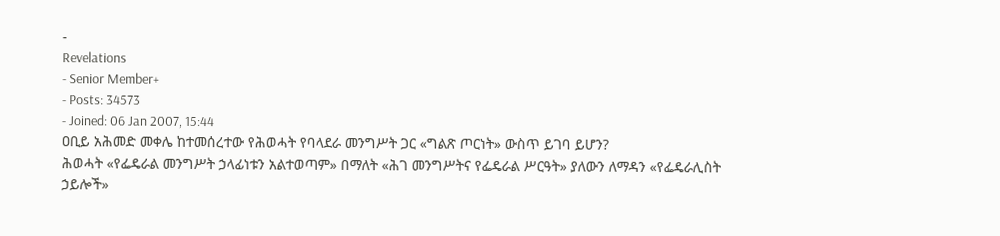-
Revelations
- Senior Member+
- Posts: 34573
- Joined: 06 Jan 2007, 15:44
ዐቢይ አሕመድ መቀሌ ከተመሰረተው የሕወሓት የባላደራ መንግሥት ጋር «ግልጽ ጦርነት» ውስጥ ይገባ ይሆን?
ሕወሓት «የፌዴራል መንግሥት ኃላፊነቱን አልተወጣም» በማለት «ሕገ መንግሥትና የፌዴራል ሥርዓት» ያለውን ለማዳን «የፌዴራሊስት ኃይሎች»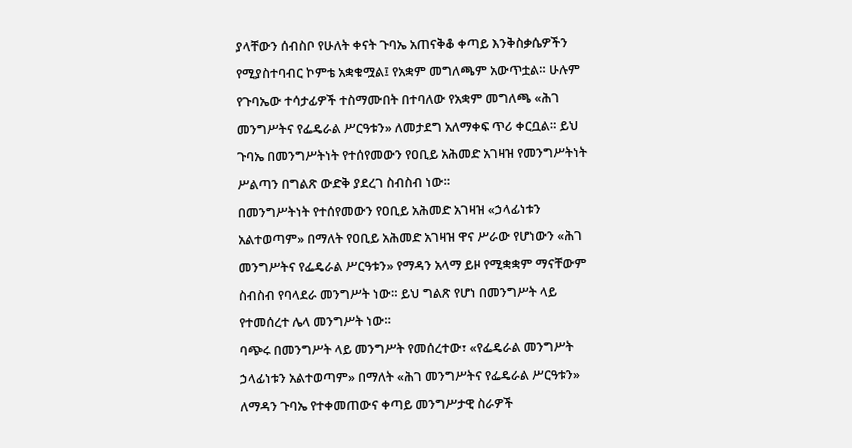ያላቸውን ሰብስቦ የሁለት ቀናት ጉባኤ አጠናቅቆ ቀጣይ እንቅስቃሴዎችን የሚያስተባብር ኮምቴ አቋቁሟል፤ የአቋም መግለጫም አውጥቷል። ሁሉም የጉባኤው ተሳታፊዎች ተስማሙበት በተባለው የአቋም መግለጫ «ሕገ መንግሥትና የፌዴራል ሥርዓቱን» ለመታደግ አለማቀፍ ጥሪ ቀርቧል። ይህ ጉባኤ በመንግሥትነት የተሰየመውን የዐቢይ አሕመድ አገዛዝ የመንግሥትነት ሥልጣን በግልጽ ውድቅ ያደረገ ስብስብ ነው።
በመንግሥትነት የተሰየመውን የዐቢይ አሕመድ አገዛዝ «ኃላፊነቱን አልተወጣም» በማለት የዐቢይ አሕመድ አገዛዝ ዋና ሥራው የሆነውን «ሕገ መንግሥትና የፌዴራል ሥርዓቱን» የማዳን አላማ ይዞ የሚቋቋም ማናቸውም ስብስብ የባላደራ መንግሥት ነው። ይህ ግልጽ የሆነ በመንግሥት ላይ የተመሰረተ ሌላ መንግሥት ነው።
ባጭሩ በመንግሥት ላይ መንግሥት የመሰረተው፣ «የፌዴራል መንግሥት ኃላፊነቱን አልተወጣም» በማለት «ሕገ መንግሥትና የፌዴራል ሥርዓቱን» ለማዳን ጉባኤ የተቀመጠውና ቀጣይ መንግሥታዊ ስራዎች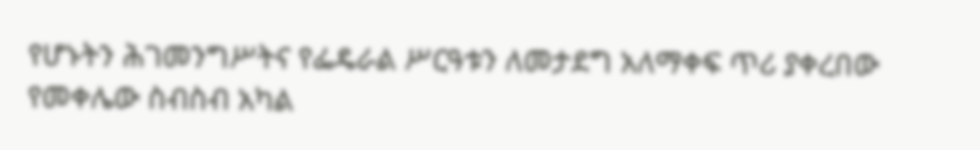የሆኑትን ሕገመንግሥትና የፌዴራል ሥርዓቱን ለመታደግ አለማቀፍ ጥሪ ያቀረበው የመቀሌው ስብስብ አካል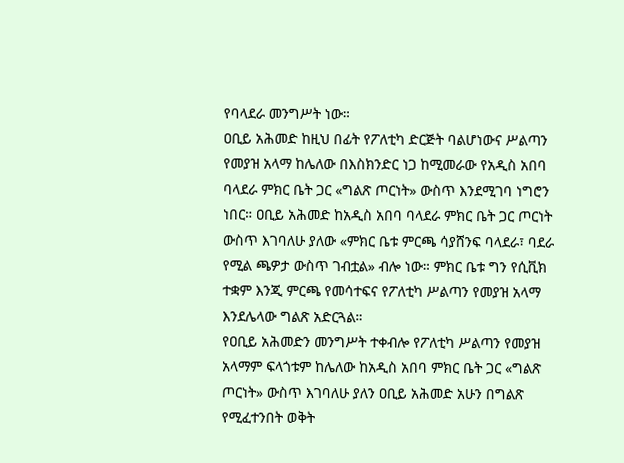የባላደራ መንግሥት ነው።
ዐቢይ አሕመድ ከዚህ በፊት የፖለቲካ ድርጅት ባልሆነውና ሥልጣን የመያዝ አላማ ከሌለው በእስክንድር ነጋ ከሚመራው የአዲስ አበባ ባላደራ ምክር ቤት ጋር «ግልጽ ጦርነት» ውስጥ እንደሚገባ ነግሮን ነበር። ዐቢይ አሕመድ ከአዲስ አበባ ባላደራ ምክር ቤት ጋር ጦርነት ውስጥ እገባለሁ ያለው «ምክር ቤቱ ምርጫ ሳያሸንፍ ባላደራ፣ ባደራ የሚል ጫዎታ ውስጥ ገብቷል» ብሎ ነው። ምክር ቤቱ ግን የሲቪክ ተቋም እንጂ ምርጫ የመሳተፍና የፖለቲካ ሥልጣን የመያዝ አላማ እንደሌላው ግልጽ አድርጓል።
የዐቢይ አሕመድን መንግሥት ተቀብሎ የፖለቲካ ሥልጣን የመያዝ አላማም ፍላጎቱም ከሌለው ከአዲስ አበባ ምክር ቤት ጋር «ግልጽ ጦርነት» ውስጥ እገባለሁ ያለን ዐቢይ አሕመድ አሁን በግልጽ የሚፈተንበት ወቅት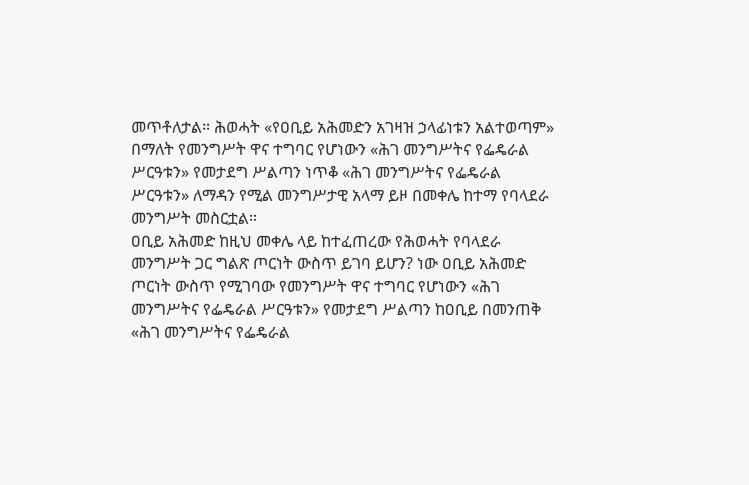መጥቶለታል። ሕወሓት «የዐቢይ አሕመድን አገዛዝ ኃላፊነቱን አልተወጣም» በማለት የመንግሥት ዋና ተግባር የሆነውን «ሕገ መንግሥትና የፌዴራል ሥርዓቱን» የመታደግ ሥልጣን ነጥቆ «ሕገ መንግሥትና የፌዴራል ሥርዓቱን» ለማዳን የሚል መንግሥታዊ አላማ ይዞ በመቀሌ ከተማ የባላደራ መንግሥት መስርቷል።
ዐቢይ አሕመድ ከዚህ መቀሌ ላይ ከተፈጠረው የሕወሓት የባላደራ መንግሥት ጋር ግልጽ ጦርነት ውስጥ ይገባ ይሆን? ነው ዐቢይ አሕመድ ጦርነት ውስጥ የሚገባው የመንግሥት ዋና ተግባር የሆነውን «ሕገ መንግሥትና የፌዴራል ሥርዓቱን» የመታደግ ሥልጣን ከዐቢይ በመንጠቅ «ሕገ መንግሥትና የፌዴራል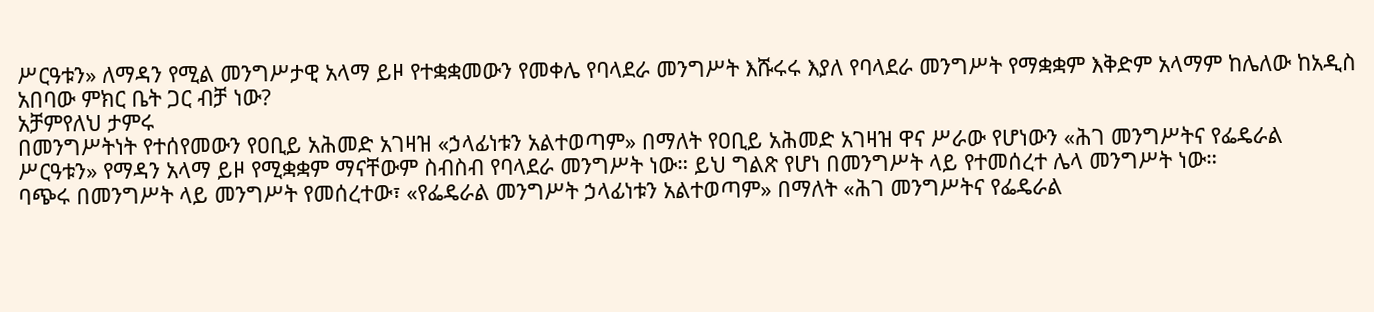ሥርዓቱን» ለማዳን የሚል መንግሥታዊ አላማ ይዞ የተቋቋመውን የመቀሌ የባላደራ መንግሥት እሹሩሩ እያለ የባላደራ መንግሥት የማቋቋም እቅድም አላማም ከሌለው ከአዲስ አበባው ምክር ቤት ጋር ብቻ ነው?
አቻምየለህ ታምሩ
በመንግሥትነት የተሰየመውን የዐቢይ አሕመድ አገዛዝ «ኃላፊነቱን አልተወጣም» በማለት የዐቢይ አሕመድ አገዛዝ ዋና ሥራው የሆነውን «ሕገ መንግሥትና የፌዴራል ሥርዓቱን» የማዳን አላማ ይዞ የሚቋቋም ማናቸውም ስብስብ የባላደራ መንግሥት ነው። ይህ ግልጽ የሆነ በመንግሥት ላይ የተመሰረተ ሌላ መንግሥት ነው።
ባጭሩ በመንግሥት ላይ መንግሥት የመሰረተው፣ «የፌዴራል መንግሥት ኃላፊነቱን አልተወጣም» በማለት «ሕገ መንግሥትና የፌዴራል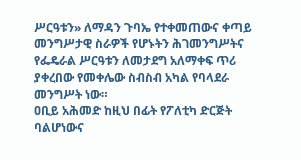ሥርዓቱን» ለማዳን ጉባኤ የተቀመጠውና ቀጣይ መንግሥታዊ ስራዎች የሆኑትን ሕገመንግሥትና የፌዴራል ሥርዓቱን ለመታደግ አለማቀፍ ጥሪ ያቀረበው የመቀሌው ስብስብ አካል የባላደራ መንግሥት ነው።
ዐቢይ አሕመድ ከዚህ በፊት የፖለቲካ ድርጅት ባልሆነውና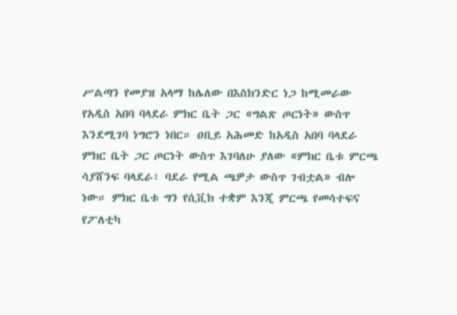ሥልጣን የመያዝ አላማ ከሌለው በእስክንድር ነጋ ከሚመራው የአዲስ አበባ ባላደራ ምክር ቤት ጋር «ግልጽ ጦርነት» ውስጥ እንደሚገባ ነግሮን ነበር። ዐቢይ አሕመድ ከአዲስ አበባ ባላደራ ምክር ቤት ጋር ጦርነት ውስጥ እገባለሁ ያለው «ምክር ቤቱ ምርጫ ሳያሸንፍ ባላደራ፣ ባደራ የሚል ጫዎታ ውስጥ ገብቷል» ብሎ ነው። ምክር ቤቱ ግን የሲቪክ ተቋም እንጂ ምርጫ የመሳተፍና የፖለቲካ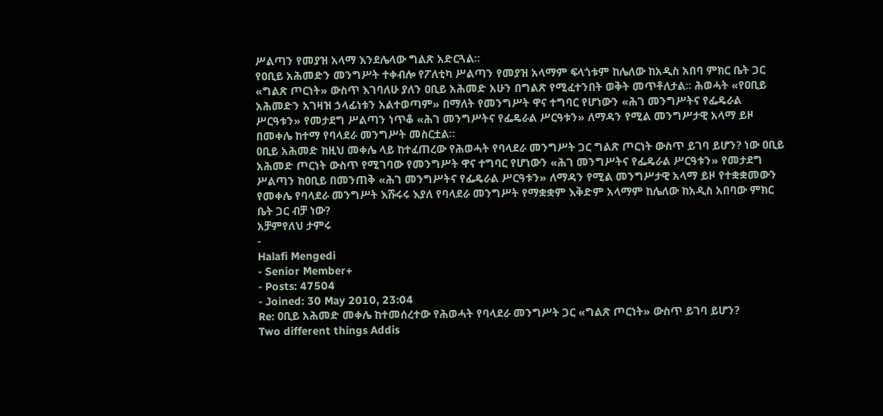ሥልጣን የመያዝ አላማ እንደሌላው ግልጽ አድርጓል።
የዐቢይ አሕመድን መንግሥት ተቀብሎ የፖለቲካ ሥልጣን የመያዝ አላማም ፍላጎቱም ከሌለው ከአዲስ አበባ ምክር ቤት ጋር «ግልጽ ጦርነት» ውስጥ እገባለሁ ያለን ዐቢይ አሕመድ አሁን በግልጽ የሚፈተንበት ወቅት መጥቶለታል። ሕወሓት «የዐቢይ አሕመድን አገዛዝ ኃላፊነቱን አልተወጣም» በማለት የመንግሥት ዋና ተግባር የሆነውን «ሕገ መንግሥትና የፌዴራል ሥርዓቱን» የመታደግ ሥልጣን ነጥቆ «ሕገ መንግሥትና የፌዴራል ሥርዓቱን» ለማዳን የሚል መንግሥታዊ አላማ ይዞ በመቀሌ ከተማ የባላደራ መንግሥት መስርቷል።
ዐቢይ አሕመድ ከዚህ መቀሌ ላይ ከተፈጠረው የሕወሓት የባላደራ መንግሥት ጋር ግልጽ ጦርነት ውስጥ ይገባ ይሆን? ነው ዐቢይ አሕመድ ጦርነት ውስጥ የሚገባው የመንግሥት ዋና ተግባር የሆነውን «ሕገ መንግሥትና የፌዴራል ሥርዓቱን» የመታደግ ሥልጣን ከዐቢይ በመንጠቅ «ሕገ መንግሥትና የፌዴራል ሥርዓቱን» ለማዳን የሚል መንግሥታዊ አላማ ይዞ የተቋቋመውን የመቀሌ የባላደራ መንግሥት እሹሩሩ እያለ የባላደራ መንግሥት የማቋቋም እቅድም አላማም ከሌለው ከአዲስ አበባው ምክር ቤት ጋር ብቻ ነው?
አቻምየለህ ታምሩ
-
Halafi Mengedi
- Senior Member+
- Posts: 47504
- Joined: 30 May 2010, 23:04
Re: ዐቢይ አሕመድ መቀሌ ከተመሰረተው የሕወሓት የባላደራ መንግሥት ጋር «ግልጽ ጦርነት» ውስጥ ይገባ ይሆን?
Two different things Addis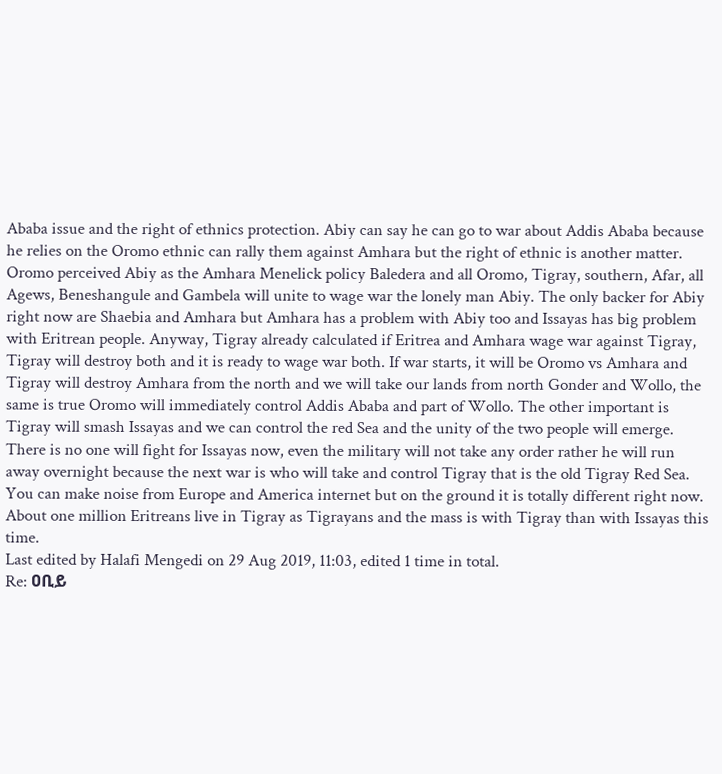Ababa issue and the right of ethnics protection. Abiy can say he can go to war about Addis Ababa because he relies on the Oromo ethnic can rally them against Amhara but the right of ethnic is another matter. Oromo perceived Abiy as the Amhara Menelick policy Baledera and all Oromo, Tigray, southern, Afar, all Agews, Beneshangule and Gambela will unite to wage war the lonely man Abiy. The only backer for Abiy right now are Shaebia and Amhara but Amhara has a problem with Abiy too and Issayas has big problem with Eritrean people. Anyway, Tigray already calculated if Eritrea and Amhara wage war against Tigray, Tigray will destroy both and it is ready to wage war both. If war starts, it will be Oromo vs Amhara and Tigray will destroy Amhara from the north and we will take our lands from north Gonder and Wollo, the same is true Oromo will immediately control Addis Ababa and part of Wollo. The other important is Tigray will smash Issayas and we can control the red Sea and the unity of the two people will emerge. There is no one will fight for Issayas now, even the military will not take any order rather he will run away overnight because the next war is who will take and control Tigray that is the old Tigray Red Sea. You can make noise from Europe and America internet but on the ground it is totally different right now. About one million Eritreans live in Tigray as Tigrayans and the mass is with Tigray than with Issayas this time.
Last edited by Halafi Mengedi on 29 Aug 2019, 11:03, edited 1 time in total.
Re: ዐቢይ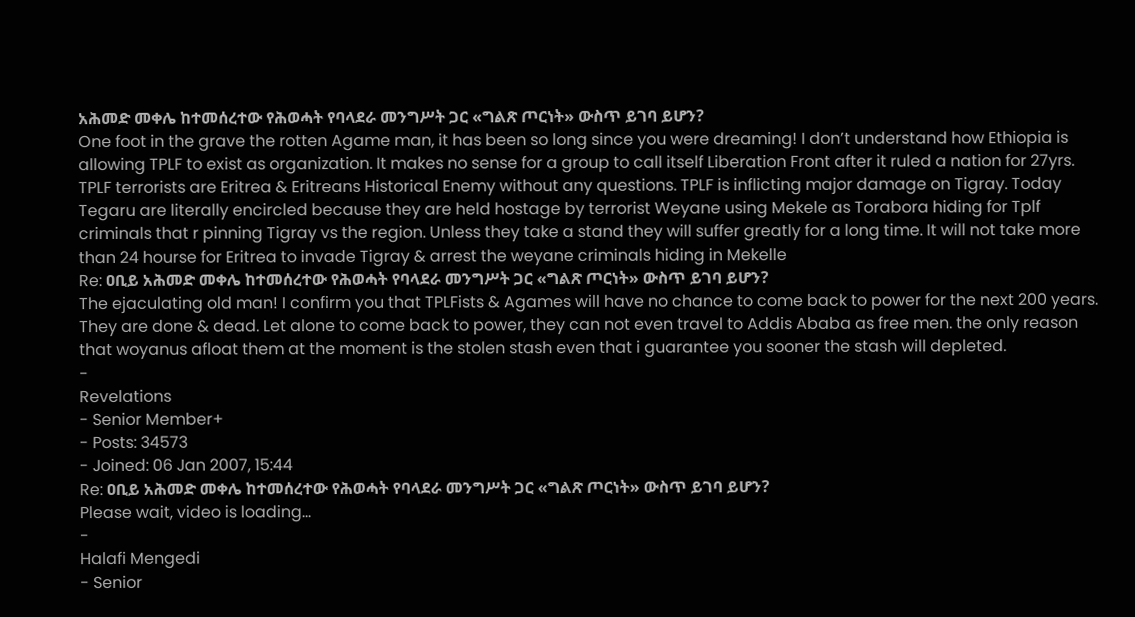አሕመድ መቀሌ ከተመሰረተው የሕወሓት የባላደራ መንግሥት ጋር «ግልጽ ጦርነት» ውስጥ ይገባ ይሆን?
One foot in the grave the rotten Agame man, it has been so long since you were dreaming! I don’t understand how Ethiopia is allowing TPLF to exist as organization. It makes no sense for a group to call itself Liberation Front after it ruled a nation for 27yrs. TPLF terrorists are Eritrea & Eritreans Historical Enemy without any questions. TPLF is inflicting major damage on Tigray. Today Tegaru are literally encircled because they are held hostage by terrorist Weyane using Mekele as Torabora hiding for Tplf criminals that r pinning Tigray vs the region. Unless they take a stand they will suffer greatly for a long time. It will not take more than 24 hourse for Eritrea to invade Tigray & arrest the weyane criminals hiding in Mekelle
Re: ዐቢይ አሕመድ መቀሌ ከተመሰረተው የሕወሓት የባላደራ መንግሥት ጋር «ግልጽ ጦርነት» ውስጥ ይገባ ይሆን?
The ejaculating old man! I confirm you that TPLFists & Agames will have no chance to come back to power for the next 200 years. They are done & dead. Let alone to come back to power, they can not even travel to Addis Ababa as free men. the only reason that woyanus afloat them at the moment is the stolen stash even that i guarantee you sooner the stash will depleted.
-
Revelations
- Senior Member+
- Posts: 34573
- Joined: 06 Jan 2007, 15:44
Re: ዐቢይ አሕመድ መቀሌ ከተመሰረተው የሕወሓት የባላደራ መንግሥት ጋር «ግልጽ ጦርነት» ውስጥ ይገባ ይሆን?
Please wait, video is loading...
-
Halafi Mengedi
- Senior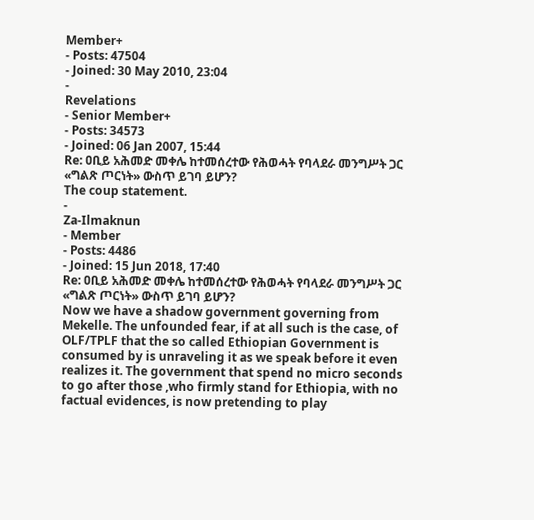Member+
- Posts: 47504
- Joined: 30 May 2010, 23:04
-
Revelations
- Senior Member+
- Posts: 34573
- Joined: 06 Jan 2007, 15:44
Re: ዐቢይ አሕመድ መቀሌ ከተመሰረተው የሕወሓት የባላደራ መንግሥት ጋር «ግልጽ ጦርነት» ውስጥ ይገባ ይሆን?
The coup statement.
-
Za-Ilmaknun
- Member
- Posts: 4486
- Joined: 15 Jun 2018, 17:40
Re: ዐቢይ አሕመድ መቀሌ ከተመሰረተው የሕወሓት የባላደራ መንግሥት ጋር «ግልጽ ጦርነት» ውስጥ ይገባ ይሆን?
Now we have a shadow government governing from Mekelle. The unfounded fear, if at all such is the case, of OLF/TPLF that the so called Ethiopian Government is consumed by is unraveling it as we speak before it even realizes it. The government that spend no micro seconds to go after those ,who firmly stand for Ethiopia, with no factual evidences, is now pretending to play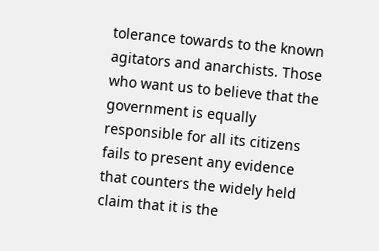tolerance towards to the known agitators and anarchists. Those who want us to believe that the government is equally responsible for all its citizens fails to present any evidence that counters the widely held claim that it is the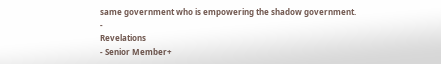same government who is empowering the shadow government.
-
Revelations
- Senior Member+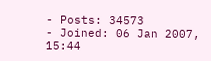- Posts: 34573
- Joined: 06 Jan 2007, 15:44